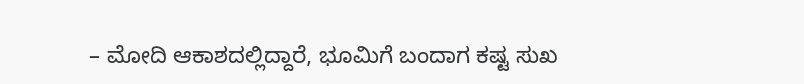– ಮೋದಿ ಆಕಾಶದಲ್ಲಿದ್ದಾರೆ, ಭೂಮಿಗೆ ಬಂದಾಗ ಕಷ್ಟ ಸುಖ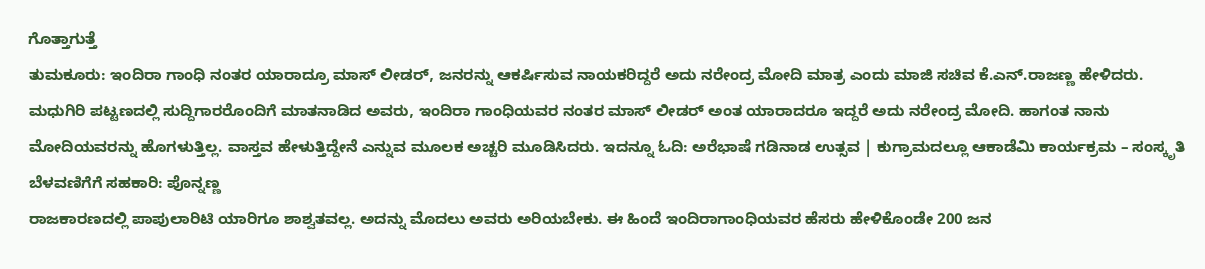ಗೊತ್ತಾಗುತ್ತೆ
ತುಮಕೂರು: ಇಂದಿರಾ ಗಾಂಧಿ ನಂತರ ಯಾರಾದ್ರೂ ಮಾಸ್ ಲೀಡರ್, ಜನರನ್ನು ಆಕರ್ಷಿಸುವ ನಾಯಕರಿದ್ದರೆ ಅದು ನರೇಂದ್ರ ಮೋದಿ ಮಾತ್ರ ಎಂದು ಮಾಜಿ ಸಚಿವ ಕೆ.ಎನ್.ರಾಜಣ್ಣ ಹೇಳಿದರು.
ಮಧುಗಿರಿ ಪಟ್ಟಣದಲ್ಲಿ ಸುದ್ದಿಗಾರರೊಂದಿಗೆ ಮಾತನಾಡಿದ ಅವರು, ಇಂದಿರಾ ಗಾಂಧಿಯವರ ನಂತರ ಮಾಸ್ ಲೀಡರ್ ಅಂತ ಯಾರಾದರೂ ಇದ್ದರೆ ಅದು ನರೇಂದ್ರ ಮೋದಿ. ಹಾಗಂತ ನಾನು ಮೋದಿಯವರನ್ನು ಹೊಗಳುತ್ತಿಲ್ಲ. ವಾಸ್ತವ ಹೇಳುತ್ತಿದ್ದೇನೆ ಎನ್ನುವ ಮೂಲಕ ಅಚ್ಚರಿ ಮೂಡಿಸಿದರು. ಇದನ್ನೂ ಓದಿ: ಅರೆಭಾಷೆ ಗಡಿನಾಡ ಉತ್ಸವ | ಕುಗ್ರಾಮದಲ್ಲೂ ಆಕಾಡೆಮಿ ಕಾರ್ಯಕ್ರಮ – ಸಂಸ್ಕೃತಿ ಬೆಳವಣಿಗೆಗೆ ಸಹಕಾರಿ: ಪೊನ್ನಣ್ಣ
ರಾಜಕಾರಣದಲ್ಲಿ ಪಾಪುಲಾರಿಟಿ ಯಾರಿಗೂ ಶಾಶ್ವತವಲ್ಲ. ಅದನ್ನು ಮೊದಲು ಅವರು ಅರಿಯಬೇಕು. ಈ ಹಿಂದೆ ಇಂದಿರಾಗಾಂಧಿಯವರ ಹೆಸರು ಹೇಳಿಕೊಂಡೇ 200 ಜನ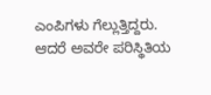ಎಂಪಿಗಳು ಗೆಲ್ಲುತ್ತಿದ್ದರು. ಆದರೆ ಅವರೇ ಪರಿಸ್ಥಿತಿಯ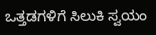ಒತ್ತಡಗಳಿಗೆ ಸಿಲುಕಿ ಸ್ವಯಂ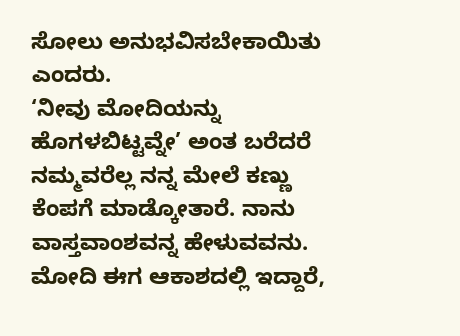ಸೋಲು ಅನುಭವಿಸಬೇಕಾಯಿತು ಎಂದರು.
‘ನೀವು ಮೋದಿಯನ್ನು ಹೊಗಳಬಿಟ್ಟವ್ನೇ’ ಅಂತ ಬರೆದರೆ ನಮ್ಮವರೆಲ್ಲ ನನ್ನ ಮೇಲೆ ಕಣ್ಣು ಕೆಂಪಗೆ ಮಾಡ್ಕೋತಾರೆ. ನಾನು ವಾಸ್ತವಾಂಶವನ್ನ ಹೇಳುವವನು. ಮೋದಿ ಈಗ ಆಕಾಶದಲ್ಲಿ ಇದ್ದಾರೆ,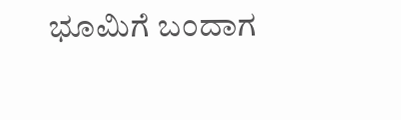ಭೂಮಿಗೆ ಬಂದಾಗ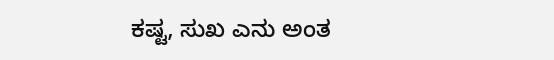ಕಷ್ಟ, ಸುಖ ಎನು ಅಂತ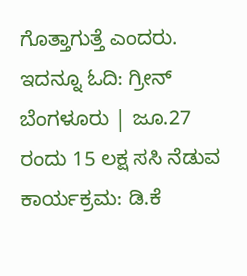ಗೊತ್ತಾಗುತ್ತೆ ಎಂದರು. ಇದನ್ನೂ ಓದಿ: ಗ್ರೀನ್ ಬೆಂಗಳೂರು | ಜೂ.27 ರಂದು 15 ಲಕ್ಷ ಸಸಿ ನೆಡುವ ಕಾರ್ಯಕ್ರಮ: ಡಿ.ಕೆ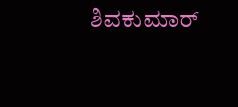ಶಿವಕುಮಾರ್